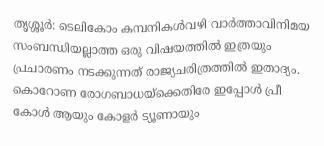തൃശ്ശൂർ: ടെലികോം കമ്പനികൾവഴി വാർത്താവിനിമയ സംബന്ധിയല്ലാത്ത ഒരു വിഷയത്തിൽ ഇത്രയും പ്രചാരണം നടക്കുന്നത് രാജ്യചരിത്രത്തിൽ ഇതാദ്യം. കൊറോണ രോഗബാധയ്ക്കെതിരേ ഇപ്പോൾ പ്രീ കോൾ ആയും കോളർ ട്യൂണായും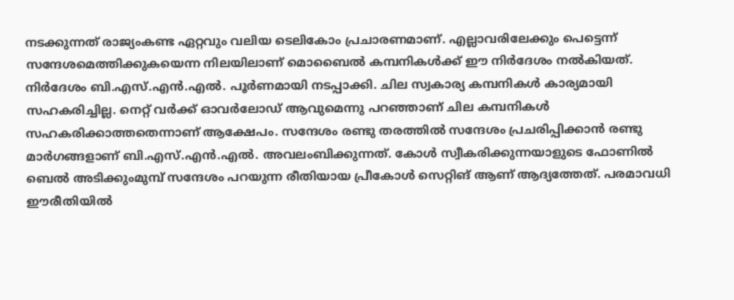നടക്കുന്നത് രാജ്യംകണ്ട ഏറ്റവും വലിയ ടെലികോം പ്രചാരണമാണ്. എല്ലാവരിലേക്കും പെട്ടെന്ന് സന്ദേശമെത്തിക്കുകയെന്ന നിലയിലാണ് മൊബൈൽ കമ്പനികൾക്ക് ഈ നിർദേശം നൽകിയത്. നിർദേശം ബി.എസ്.എൻ.എൽ. പൂർണമായി നടപ്പാക്കി. ചില സ്വകാര്യ കമ്പനികൾ കാര്യമായി സഹകരിച്ചില്ല. നെറ്റ് വർക്ക് ഓവർലോഡ് ആവുമെന്നു പറഞ്ഞാണ് ചില കമ്പനികൾ സഹകരിക്കാത്തതെന്നാണ് ആക്ഷേപം. സന്ദേശം രണ്ടു തരത്തിൽ സന്ദേശം പ്രചരിപ്പിക്കാൻ രണ്ടു മാർഗങ്ങളാണ് ബി.എസ്.എൻ.എൽ. അവലംബിക്കുന്നത്. കോൾ സ്വീകരിക്കുന്നയാളുടെ ഫോണിൽ ബെൽ അടിക്കുംമുമ്പ് സന്ദേശം പറയുന്ന രീതിയായ പ്രീകോൾ സെറ്റിങ് ആണ് ആദ്യത്തേത്. പരമാവധി ഈരീതിയിൽ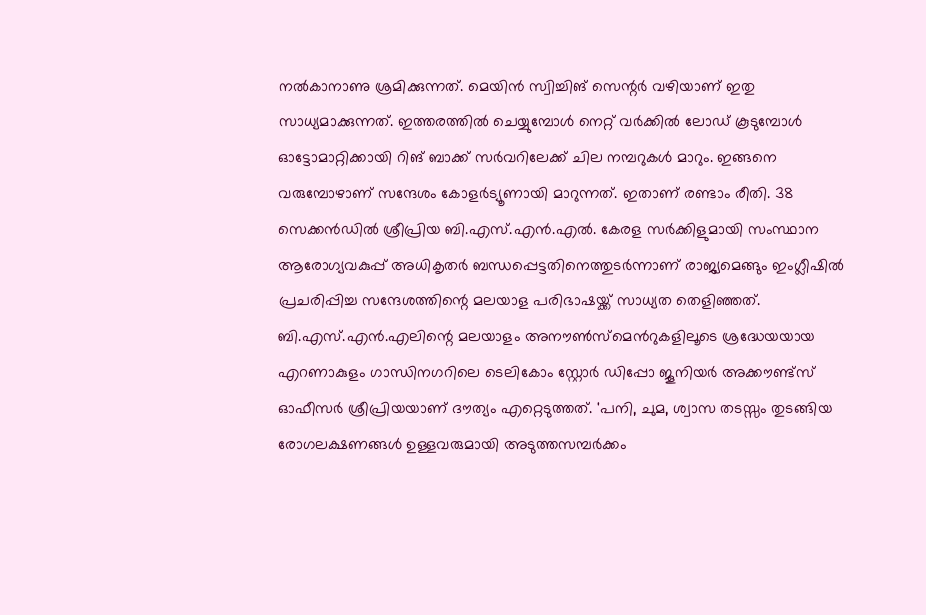നൽകാനാണു ശ്രമിക്കുന്നത്. മെയിൻ സ്വിച്ചിങ് സെന്റർ വഴിയാണ് ഇതു സാധ്യമാക്കുന്നത്. ഇത്തരത്തിൽ ചെയ്യുമ്പോൾ നെറ്റ് വർക്കിൽ ലോഡ് കൂടുമ്പോൾ ഓട്ടോമാറ്റിക്കായി റിങ് ബാക്ക് സർവറിലേക്ക് ചില നമ്പറുകൾ മാറും. ഇങ്ങനെ വരുമ്പോഴാണ് സന്ദേശം കോളർട്യൂണായി മാറുന്നത്. ഇതാണ് രണ്ടാം രീതി. 38 സെക്കൻഡിൽ ശ്രീപ്രിയ ബി.എസ്.എൻ.എൽ. കേരള സർക്കിളുമായി സംസ്ഥാന ആരോഗ്യവകുപ്പ് അധികൃതർ ബന്ധപ്പെട്ടതിനെത്തുടർന്നാണ് രാജ്യമെങ്ങും ഇംഗ്ലീഷിൽ പ്രചരിപ്പിച്ച സന്ദേശത്തിന്റെ മലയാള പരിഭാഷയ്ക്ക് സാധ്യത തെളിഞ്ഞത്. ബി.എസ്.എൻ.എലിന്റെ മലയാളം അനൗൺസ്മെൻറുകളിലൂടെ ശ്രദ്ധേയയായ എറണാകുളം ഗാന്ധിനഗറിലെ ടെലികോം സ്റ്റോർ ഡിപ്പോ ജൂനിയർ അക്കൗണ്ട്സ് ഓഫീസർ ശ്രീപ്രിയയാണ് ദൗത്യം എറ്റെടുത്തത്. 'പനി, ചുമ, ശ്വാസ തടസ്സം തുടങ്ങിയ രോഗലക്ഷണങ്ങൾ ഉള്ളവരുമായി അടുത്തസമ്പർക്കം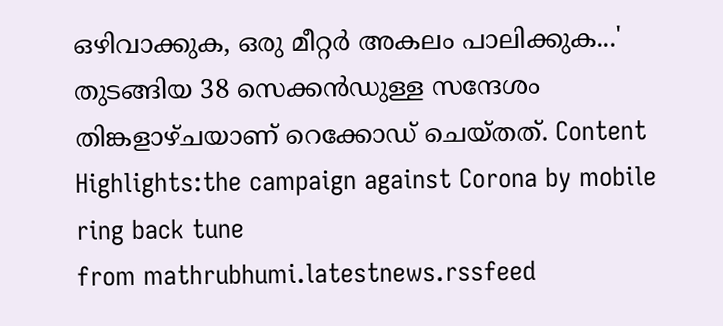ഒഴിവാക്കുക, ഒരു മീറ്റർ അകലം പാലിക്കുക...' തുടങ്ങിയ 38 സെക്കൻഡുള്ള സന്ദേശം തിങ്കളാഴ്ചയാണ് റെക്കോഡ് ചെയ്തത്. Content Highlights:the campaign against Corona by mobile ring back tune
from mathrubhumi.latestnews.rssfeed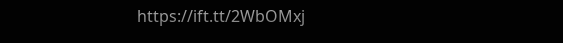https://ift.tt/2WbOMxj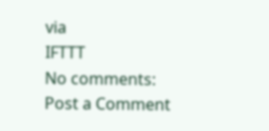via
IFTTT
No comments:
Post a Comment